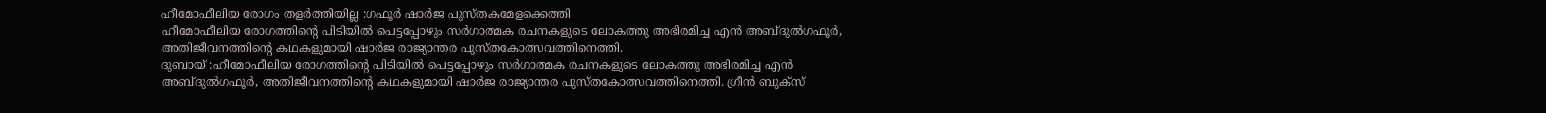ഹീമോഫീലിയ രോഗം തളർത്തിയില്ല :ഗഫൂർ ഷാർജ പുസ്തകമേളക്കെത്തി
ഹീമോഫീലിയ രോഗത്തിന്റെ പിടിയിൽ പെട്ടപ്പോഴും സർഗാത്മക രചനകളുടെ ലോകത്തു അഭിരമിച്ച എൻ അബ്ദുൽഗഫൂർ, അതിജീവനത്തിന്റെ കഥകളുമായി ഷാർജ രാജ്യാന്തര പുസ്തകോത്സവത്തിനെത്തി.
ദുബായ് :ഹീമോഫീലിയ രോഗത്തിന്റെ പിടിയിൽ പെട്ടപ്പോഴും സർഗാത്മക രചനകളുടെ ലോകത്തു അഭിരമിച്ച എൻ അബ്ദുൽഗഫൂർ, അതിജീവനത്തിന്റെ കഥകളുമായി ഷാർജ രാജ്യാന്തര പുസ്തകോത്സവത്തിനെത്തി. ഗ്രീൻ ബുക്സ്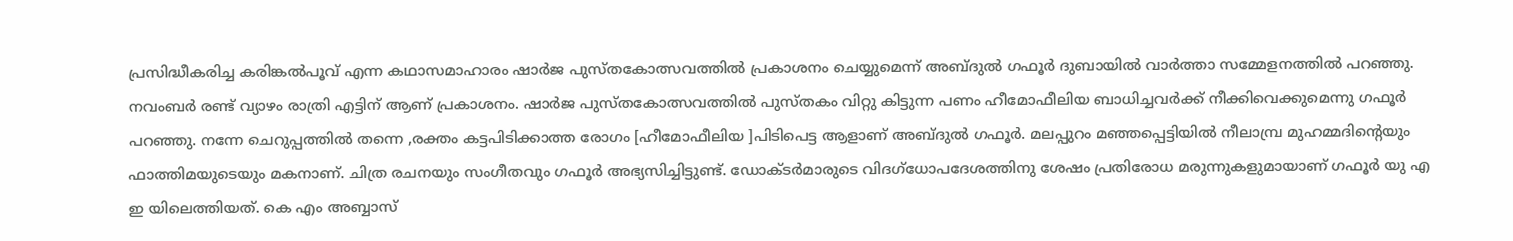പ്രസിദ്ധീകരിച്ച കരിങ്കൽപൂവ് എന്ന കഥാസമാഹാരം ഷാർജ പുസ്തകോത്സവത്തിൽ പ്രകാശനം ചെയ്യുമെന്ന് അബ്ദുൽ ഗഫൂർ ദുബായിൽ വാർത്താ സമ്മേളനത്തിൽ പറഞ്ഞു.
നവംബർ രണ്ട് വ്യാഴം രാത്രി എട്ടിന് ആണ് പ്രകാശനം. ഷാർജ പുസ്തകോത്സവത്തിൽ പുസ്തകം വിറ്റു കിട്ടുന്ന പണം ഹീമോഫീലിയ ബാധിച്ചവർക്ക് നീക്കിവെക്കുമെന്നു ഗഫൂർ പറഞ്ഞു. നന്നേ ചെറുപ്പത്തിൽ തന്നെ ,രക്തം കട്ടപിടിക്കാത്ത രോഗം [ഹീമോഫീലിയ ]പിടിപെട്ട ആളാണ് അബ്ദുൽ ഗഫൂർ. മലപ്പുറം മഞ്ഞപ്പെട്ടിയിൽ നീലാമ്പ്ര മുഹമ്മദിന്റെയും ഫാത്തിമയുടെയും മകനാണ്. ചിത്ര രചനയും സംഗീതവും ഗഫൂർ അഭ്യസിച്ചിട്ടുണ്ട്. ഡോക്ടർമാരുടെ വിദഗ്ധോപദേശത്തിനു ശേഷം പ്രതിരോധ മരുന്നുകളുമായാണ് ഗഫൂർ യു എ ഇ യിലെത്തിയത്. കെ എം അബ്ബാസ്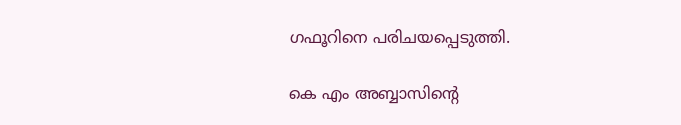ഗഫൂറിനെ പരിചയപ്പെടുത്തി.

കെ എം അബ്ബാസിന്റെ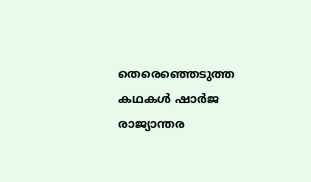തെരെഞ്ഞെടുത്ത കഥകൾ ഷാർജ രാജ്യാന്തര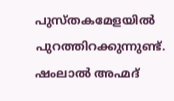പുസ്തകമേളയിൽ പുറത്തിറക്കുന്നുണ്ട്. ഷംലാൽ അഹ്മദ്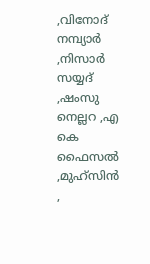,വിനോദ് നമ്പ്യാർ ,നിസാർ സയ്യദ് ,ഷംസു നെല്ലറ ,എ കെ ഫൈസൽ ,മുഹ്സിൻ ,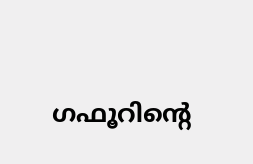ഗഫൂറിന്റെ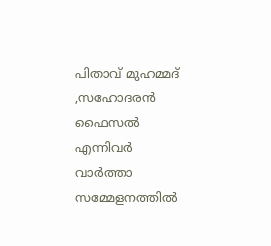പിതാവ് മുഹമ്മദ് ,സഹോദരൻ ഫൈസൽ എന്നിവർ വാർത്താ സമ്മേളനത്തിൽ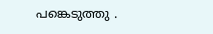പങ്കെടുത്തു .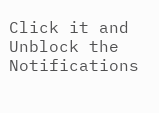Click it and Unblock the Notifications